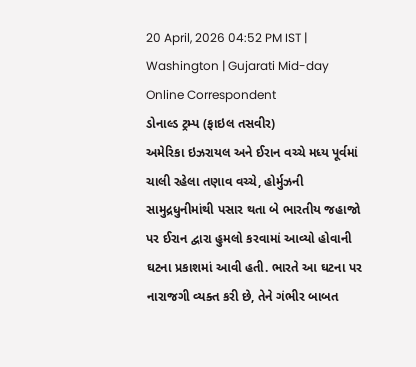20 April, 2026 04:52 PM IST | Washington | Gujarati Mid-day Online Correspondent
ડોનાલ્ડ ટ્રમ્પ (ફાઇલ તસવીર)
અમેરિકા ઇઝરાયલ અને ઈરાન વચ્ચે મધ્ય પૂર્વમાં ચાલી રહેલા તણાવ વચ્ચે, હોર્મુઝની સામુદ્રધુનીમાંથી પસાર થતા બે ભારતીય જહાજો પર ઈરાન દ્વારા હુમલો કરવામાં આવ્યો હોવાની ઘટના પ્રકાશમાં આવી હતી. ભારતે આ ઘટના પર નારાજગી વ્યક્ત કરી છે, તેને ગંભીર બાબત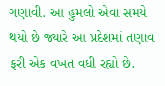ગણાવી. આ હુમલો એવા સમયે થયો છે જ્યારે આ પ્રદેશમાં તણાવ ફરી એક વખત વધી રહ્યો છે.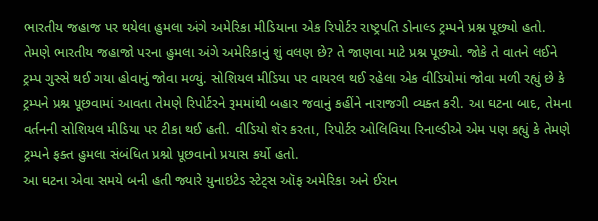ભારતીય જહાજ પર થયેલા હુમલા અંગે અમેરિકા મીડિયાના એક રિપોર્ટર રાષ્ટ્રપતિ ડોનાલ્ડ ટ્રમ્પને પ્રશ્ન પૂછ્યો હતો. તેમણે ભારતીય જહાજો પરના હુમલા અંગે અમેરિકાનું શું વલણ છે? તે જાણવા માટે પ્રશ્ન પૂછ્યો. જોકે તે વાતને લઈને ટ્રમ્પ ગુસ્સે થઈ ગયા હોવાનું જોવા મળ્યું. સોશિયલ મીડિયા પર વાયરલ થઈ રહેલા એક વીડિયોમાં જોવા મળી રહ્યું છે કે ટ્રમ્પને પ્રશ્ન પૂછવામાં આવતા તેમણે રિપોર્ટરને રૂમમાંથી બહાર જવાનું કહીંને નારાજગી વ્યક્ત કરી. આ ઘટના બાદ, તેમના વર્તનની સોશિયલ મીડિયા પર ટીકા થઈ હતી. વીડિયો શૅર કરતા, રિપોર્ટર ઓલિવિયા રિનાલ્ડીએ એમ પણ કહ્યું કે તેમણે ટ્રમ્પને ફક્ત હુમલા સંબંધિત પ્રશ્નો પૂછવાનો પ્રયાસ કર્યો હતો.
આ ઘટના એવા સમયે બની હતી જ્યારે યુનાઇટેડ સ્ટેટ્સ ઑફ અમેરિકા અને ઈરાન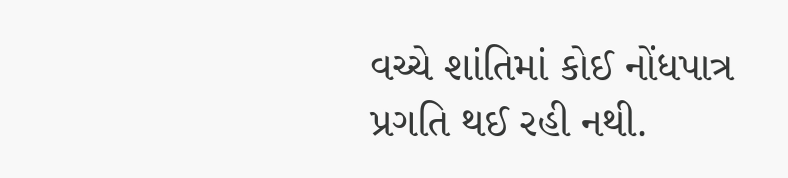વચ્ચે શાંતિમાં કોઈ નોંધપાત્ર પ્રગતિ થઈ રહી નથી.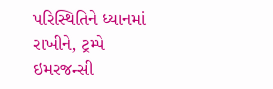પરિસ્થિતિને ધ્યાનમાં રાખીને, ટ્રમ્પે ઇમરજન્સી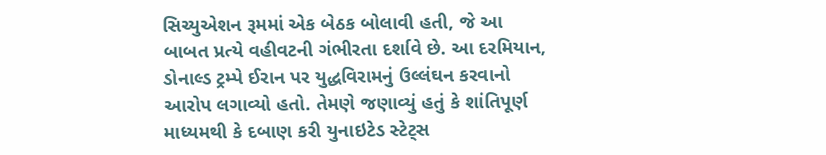સિચ્યુએશન રૂમમાં એક બેઠક બોલાવી હતી, જે આ બાબત પ્રત્યે વહીવટની ગંભીરતા દર્શાવે છે. આ દરમિયાન, ડોનાલ્ડ ટ્રમ્પે ઈરાન પર યુદ્ધવિરામનું ઉલ્લંઘન કરવાનો આરોપ લગાવ્યો હતો. તેમણે જણાવ્યું હતું કે શાંતિપૂર્ણ માધ્યમથી કે દબાણ કરી યુનાઇટેડ સ્ટેટ્સ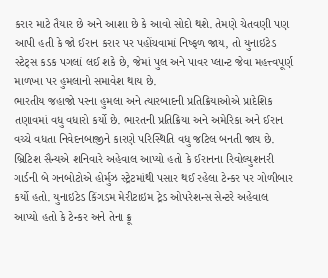કરાર માટે તૈયાર છે અને આશા છે કે આવો સોદો થશે. તેમણે ચેતવણી પણ આપી હતી કે જો ઈરાન કરાર પર પહોંચવામાં નિષ્ફળ જાય, તો યુનાઇટેડ સ્ટેટ્સ કડક પગલાં લઈ શકે છે, જેમાં પુલ અને પાવર પ્લાન્ટ જેવા મહત્ત્વપૂર્ણ માળખા પર હુમલાનો સમાવેશ થાય છે.
ભારતીય જહાજો પરના હુમલા અને ત્યારબાદની પ્રતિક્રિયાઓએ પ્રાદેશિક તણાવમાં વધુ વધારો કર્યો છે. ભારતની પ્રતિક્રિયા અને અમેરિકા અને ઈરાન વચ્ચે વધતા નિવેદનબાજીને કારણે પરિસ્થિતિ વધુ જટિલ બનતી જાય છે.
બ્રિટિશ સૈન્યએ શનિવારે અહેવાલ આપ્યો હતો કે ઈરાનના રિવોલ્યુશનરી ગાર્ડની બે ગનબોટોએ હોર્મુઝ સ્ટ્રેટમાંથી પસાર થઈ રહેલા ટેન્કર પર ગોળીબાર કર્યો હતો. યુનાઇટેડ કિંગડમ મેરીટાઇમ ટ્રેડ ઓપરેશન્સ સેન્ટરે અહેવાલ આપ્યો હતો કે ટેન્કર અને તેના ક્રૂ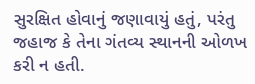સુરક્ષિત હોવાનું જણાવાયું હતું, પરંતુ જહાજ કે તેના ગંતવ્ય સ્થાનની ઓળખ કરી ન હતી.